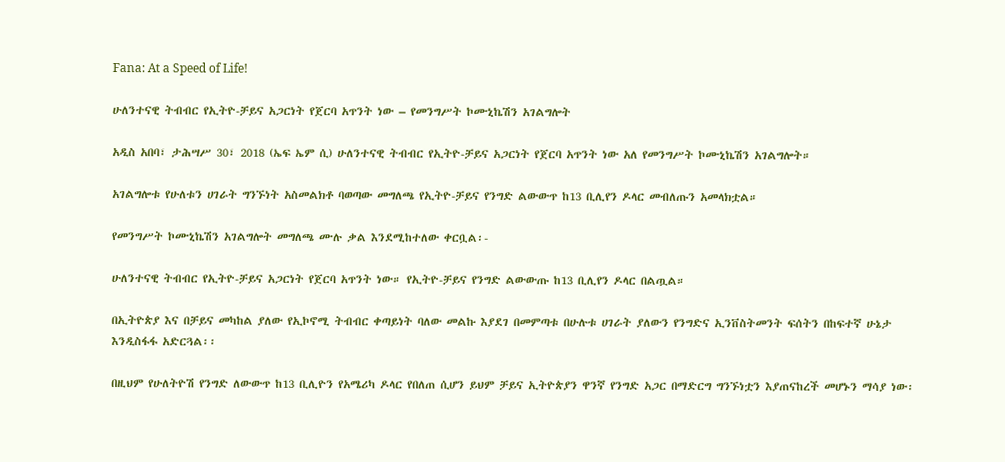Fana: At a Speed of Life!

ሁለንተናዊ ትብብር የኢትዮ-ቻይና አጋርነት የጀርባ አጥንት ነው – የመንግሥት ኮሙኒኬሽን አገልግሎት

አዲስ አበባ፣ ታሕሣሥ 30፣ 2018 (ኤፍ ኤም ሲ) ሁለንተናዊ ትብብር የኢትዮ-ቻይና አጋርነት የጀርባ አጥንት ነው አለ የመንግሥት ኮሙኒኬሽን አገልግሎት።

አገልግሎቱ የሁለቱን ሀገራት ግንኙነት አስመልክቶ ባወጣው መግለጫ የኢትዮ-ቻይና የንግድ ልውውጥ ከ13 ቢሊየን ዶላር መብለጡን አመላክቷል።

የመንግሥት ኮሙኒኬሽን አገልግሎት መግለጫ ሙሉ ቃል እንደሚከተለው ቀርቧል፡-

ሁለንተናዊ ትብብር የኢትዮ-ቻይና አጋርነት የጀርባ አጥንት ነው። የኢትዮ-ቻይና የንግድ ልውውጡ ከ13 ቢሊየን ዶላር በልጧል።

በኢትዮጵያ እና በቻይና መካከል ያለው የኢኮኖሚ ትብብር ቀጣይነት ባለው መልኩ እያደገ በመምጣቱ በሁሉቱ ሀገራት ያለውን የንግድና ኢንቨስትመንት ፍሰትን በከፍተኛ ሁኔታ እንዲስፋፋ አድርጓል፡፡

በዚህም የሁለትዮሽ የንግድ ለውውጥ ከ13 ቢሊዮን የአሜሪካ ዶላር የበለጠ ሲሆን ይህም ቻይና ኢትዮጵያን ዋንኛ የንግድ አጋር በማድርግ ግንኙነቷን እያጠናከረች መሆኑን ማሳያ ነው፡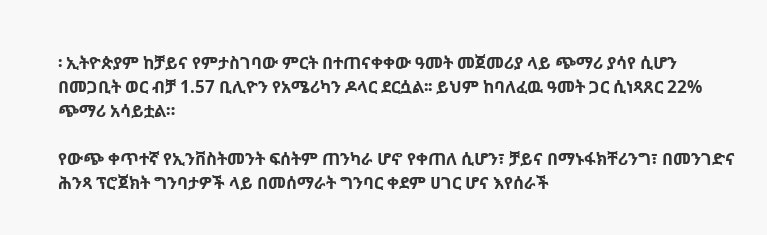፡ ኢትዮጵያም ከቻይና የምታስገባው ምርት በተጠናቀቀው ዓመት መጀመሪያ ላይ ጭማሪ ያሳየ ሲሆን በመጋቢት ወር ብቻ 1.57 ቢሊዮን የአሜሪካን ዶላር ደርሷል፡፡ ይህም ከባለፈዉ ዓመት ጋር ሲነጻጸር 22% ጭማሪ አሳይቷል።

የውጭ ቀጥተኛ የኢንቨስትመንት ፍሰትም ጠንካራ ሆኖ የቀጠለ ሲሆን፣ ቻይና በማኑፋክቸሪንግ፣ በመንገድና ሕንጻ ፕሮጀክት ግንባታዎች ላይ በመሰማራት ግንባር ቀደም ሀገር ሆና እየሰራች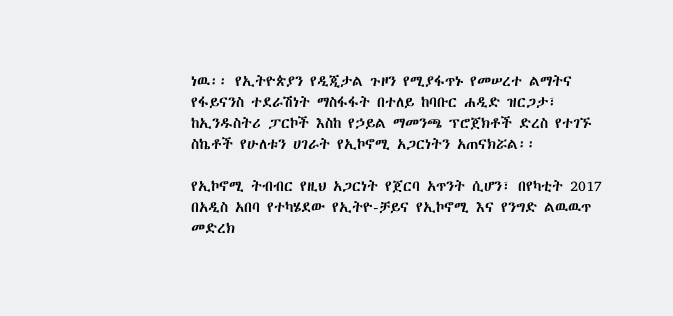ነዉ፡፡ የኢትዮጵያን የዲጂታል ጉዞን የሚያፋጥኑ የመሠረተ ልማትና የፋይናንስ ተደራሽነት ማስፋፋት በተለይ ከባቡር ሐዲድ ዝርጋታ፣ ከኢንዱስትሪ ፓርኮች እስከ የኃይል ማመንጫ ፕሮጀክቶች ድረስ የተገኙ ስኬቶች የሁለቱን ሀገራት የኢኮኖሚ አጋርነትን አጠናክሯል፡፡

የኢኮኖሚ ትብብር የዚህ አጋርነት የጀርባ አጥንት ሲሆን፣ በየካቲት 2017 በአዲስ አበባ የተካሄደው የኢትዮ-ቻይና የኢኮኖሚ እና የንግድ ልዉዉጥ መድረክ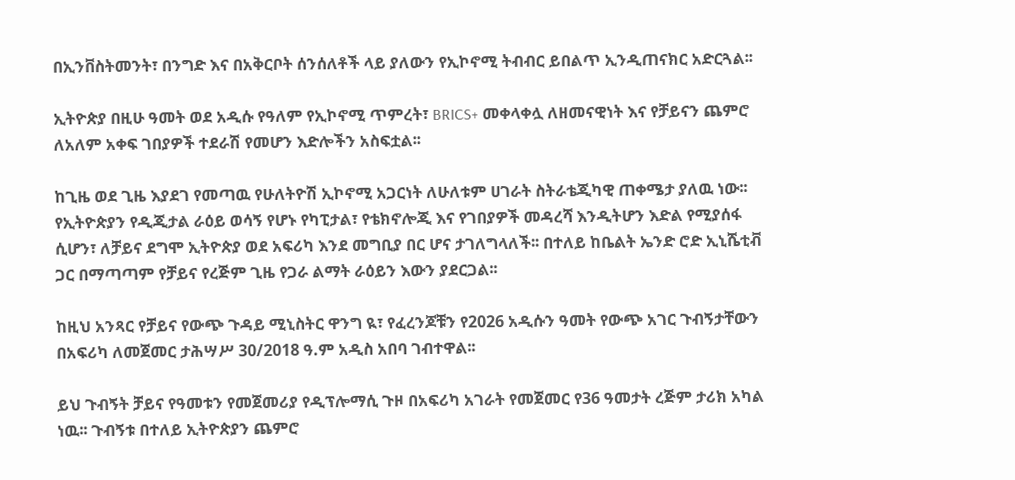በኢንቨስትመንት፣ በንግድ እና በአቅርቦት ሰንሰለቶች ላይ ያለውን የኢኮኖሚ ትብብር ይበልጥ ኢንዲጠናክር አድርጓል፡፡

ኢትዮጵያ በዚሁ ዓመት ወደ አዲሱ የዓለም የኢኮኖሚ ጥምረት፣ BRICS+ መቀላቀሏ ለዘመናዊነት እና የቻይናን ጨምሮ ለአለም አቀፍ ገበያዎች ተደራሽ የመሆን እድሎችን አስፍቷል፡፡

ከጊዜ ወደ ጊዜ እያደገ የመጣዉ የሁለትዮሽ ኢኮኖሚ አጋርነት ለሁለቱም ሀገራት ስትራቴጂካዊ ጠቀሜታ ያለዉ ነው፡፡ የኢትዮጵያን የዲጂታል ራዕይ ወሳኝ የሆኑ የካፒታል፣ የቴክኖሎጂ እና የገበያዎች መዳረሻ እንዲትሆን እድል የሚያሰፋ ሲሆን፣ ለቻይና ደግሞ ኢትዮጵያ ወደ አፍሪካ እንደ መግቢያ በር ሆና ታገለግላለች፡፡ በተለይ ከቤልት ኤንድ ሮድ ኢኒሼቲቭ ጋር በማጣጣም የቻይና የረጅም ጊዜ የጋራ ልማት ራዕይን እውን ያደርጋል፡፡

ከዚህ አንጻር የቻይና የውጭ ጉዳይ ሚኒስትር ዋንግ ዪ፣ የፈረንጆቹን የ2026 አዲሱን ዓመት የውጭ አገር ጉብኝታቸውን በአፍሪካ ለመጀመር ታሕሣሥ 30/2018 ዓ.ም አዲስ አበባ ገብተዋል፡፡

ይህ ጉብኝት ቻይና የዓመቱን የመጀመሪያ የዲፕሎማሲ ጉዞ በአፍሪካ አገራት የመጀመር የ36 ዓመታት ረጅም ታሪክ አካል ነዉ፡፡ ጉብኝቱ በተለይ ኢትዮጵያን ጨምሮ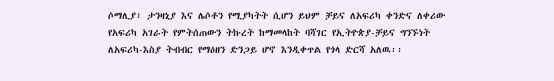ሶማሊያ፣ ታንዛኒያ እና ሌሶቶን የሚያካትት ሲሆን ይህም ቻይና ለአፍሪካ ቀንድና ለቀሪው የአፍሪካ አገራት የምትሰጠውን ትኩረት ከማመላከት ባሻገር የኢትዮጵያ-ቻይና ግንኙነት ለአፍሪካ-እስያ ትብብር የማዕዘን ድንጋይ ሆኖ እንዲቀጥል የጎላ ድርሻ አለዉ፡፡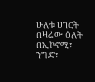ሁለቱ ሀገርት በዛሬው ዕለት በኢኮኖሚ፣ ንግድ፣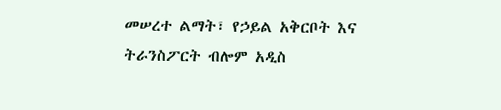መሠረተ ልማት፣ የኃይል አቅርቦት እና ትራንስፖርት ብሎም አዲስ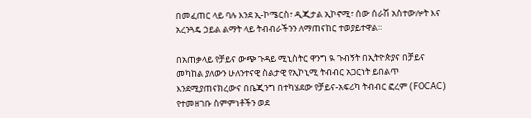በመፈጠር ላይ ባሉ እንደ ኢ-ኮሜርስ፣ ዲጂታል ኢኮኖሚ፣ ሰው ሰራሽ አስተውሎት እና አረንጓዴ ኃይል ልማት ላይ ትብብራችንን ለማጠናከር ተወያይተዋል።

በአጠቃላይ የቻይና ውጭ ጉዳይ ሚኒስትር ዋንግ ዪ ጉብኝት በኢትዮጵያና በቻይና መካከል ያለውን ሁለንተናዊ ስልታዊ የኢኮኒሚ ትብብር አጋርነት ይበልጥ እንደሚያጠናክረውና በቤጂንግ በተካሄደው የቻይና-አፍሪካ ትብብር ፎረም (FOCAC) የተመዘገቡ ስምምነቶችን ወደ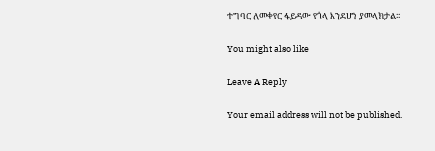ተግባር ለመቀየር ፋይዳው የጎላ እንደሆነ ያመላክታል፡፡

You might also like

Leave A Reply

Your email address will not be published.